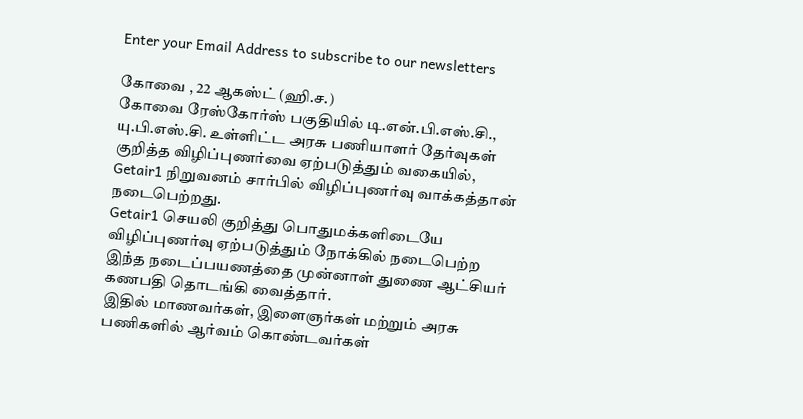Enter your Email Address to subscribe to our newsletters

கோவை , 22 ஆகஸ்ட் (ஹி.ச.)
கோவை ரேஸ்கோர்ஸ் பகுதியில் டி.என்.பி.எஸ்.சி., யு.பி.எஸ்.சி. உள்ளிட்ட அரசு பணியாளர் தேர்வுகள் குறித்த விழிப்புணர்வை ஏற்படுத்தும் வகையில், Getair1 நிறுவனம் சார்பில் விழிப்புணர்வு வாக்கத்தான் நடைபெற்றது.
Getair1 செயலி குறித்து பொதுமக்களிடையே விழிப்புணர்வு ஏற்படுத்தும் நோக்கில் நடைபெற்ற இந்த நடைப்பயணத்தை முன்னாள் துணை ஆட்சியர் கணபதி தொடங்கி வைத்தார்.
இதில் மாணவர்கள், இளைஞர்கள் மற்றும் அரசு பணிகளில் ஆர்வம் கொண்டவர்கள்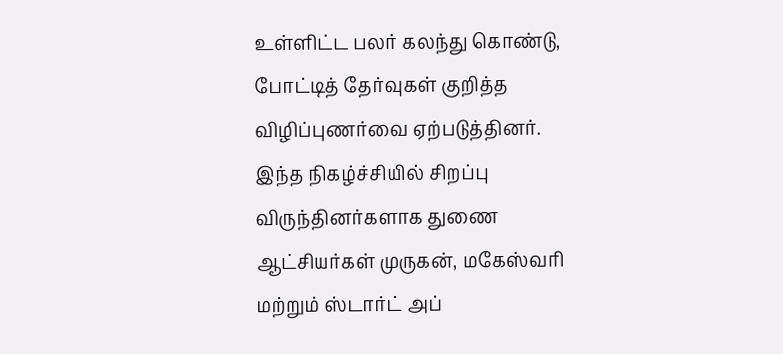உள்ளிட்ட பலர் கலந்து கொண்டு, போட்டித் தேர்வுகள் குறித்த விழிப்புணர்வை ஏற்படுத்தினர்.
இந்த நிகழ்ச்சியில் சிறப்பு விருந்தினர்களாக துணை ஆட்சியர்கள் முருகன், மகேஸ்வரி மற்றும் ஸ்டார்ட் அப்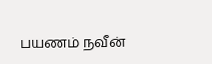பயணம் நவீன்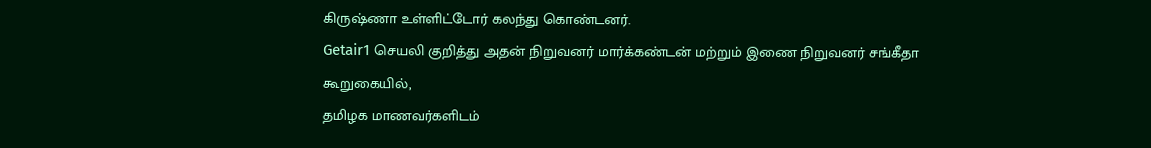கிருஷ்ணா உள்ளிட்டோர் கலந்து கொண்டனர்.
Getair1 செயலி குறித்து அதன் நிறுவனர் மார்க்கண்டன் மற்றும் இணை நிறுவனர் சங்கீதா கூறுகையில்,
தமிழக மாணவர்களிடம்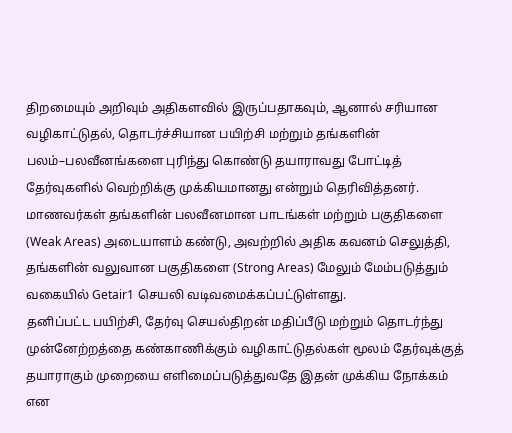திறமையும் அறிவும் அதிகளவில் இருப்பதாகவும், ஆனால் சரியான வழிகாட்டுதல், தொடர்ச்சியான பயிற்சி மற்றும் தங்களின் பலம்–பலவீனங்களை புரிந்து கொண்டு தயாராவது போட்டித் தேர்வுகளில் வெற்றிக்கு முக்கியமானது என்றும் தெரிவித்தனர்.
மாணவர்கள் தங்களின் பலவீனமான பாடங்கள் மற்றும் பகுதிகளை (Weak Areas) அடையாளம் கண்டு, அவற்றில் அதிக கவனம் செலுத்தி, தங்களின் வலுவான பகுதிகளை (Strong Areas) மேலும் மேம்படுத்தும் வகையில் Getair1 செயலி வடிவமைக்கப்பட்டுள்ளது.
தனிப்பட்ட பயிற்சி, தேர்வு செயல்திறன் மதிப்பீடு மற்றும் தொடர்ந்து முன்னேற்றத்தை கண்காணிக்கும் வழிகாட்டுதல்கள் மூலம் தேர்வுக்குத் தயாராகும் முறையை எளிமைப்படுத்துவதே இதன் முக்கிய நோக்கம் என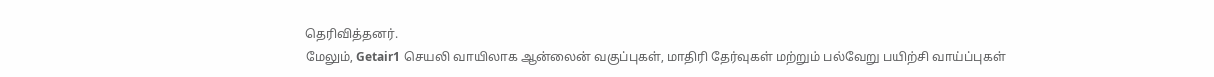தெரிவித்தனர்.
மேலும், Getair1 செயலி வாயிலாக ஆன்லைன் வகுப்புகள், மாதிரி தேர்வுகள் மற்றும் பல்வேறு பயிற்சி வாய்ப்புகள்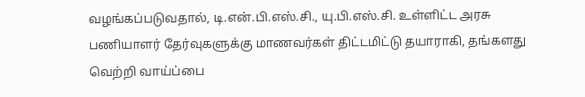வழங்கப்படுவதால், டி.என்.பி.எஸ்.சி., யு.பி.எஸ்.சி. உள்ளிட்ட அரசு பணியாளர் தேர்வுகளுக்கு மாணவர்கள் திட்டமிட்டு தயாராகி, தங்களது வெற்றி வாய்ப்பை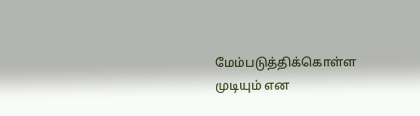மேம்படுத்திக்கொள்ள முடியும் என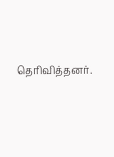தெரிவித்தனர்.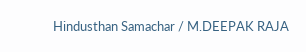Hindusthan Samachar / M.DEEPAK RAJA